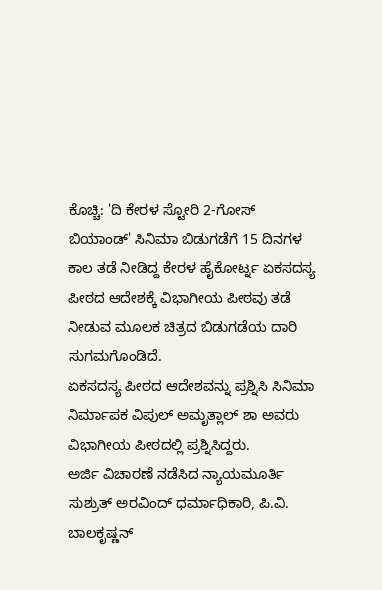ಕೊಚ್ಚಿ: 'ದಿ ಕೇರಳ ಸ್ಟೋರಿ 2-ಗೋಸ್ ಬಿಯಾಂಡ್' ಸಿನಿಮಾ ಬಿಡುಗಡೆಗೆ 15 ದಿನಗಳ ಕಾಲ ತಡೆ ನೀಡಿದ್ದ ಕೇರಳ ಹೈಕೋರ್ಟ್ನ ಏಕಸದಸ್ಯ ಪೀಠದ ಆದೇಶಕ್ಕೆ ವಿಭಾಗೀಯ ಪೀಠವು ತಡೆ ನೀಡುವ ಮೂಲಕ ಚಿತ್ರದ ಬಿಡುಗಡೆಯ ದಾರಿ ಸುಗಮಗೊಂಡಿದೆ.
ಏಕಸದಸ್ಯ ಪೀಠದ ಆದೇಶವನ್ನು ಪ್ರಶ್ನಿಸಿ ಸಿನಿಮಾ ನಿರ್ಮಾಪಕ ವಿಪುಲ್ ಅಮೃತ್ಲಾಲ್ ಶಾ ಅವರು ವಿಭಾಗೀಯ ಪೀಠದಲ್ಲಿ ಪ್ರಶ್ನಿಸಿದ್ದರು.
ಅರ್ಜಿ ವಿಚಾರಣೆ ನಡೆಸಿದ ನ್ಯಾಯಮೂರ್ತಿ ಸುಶ್ರುತ್ ಅರವಿಂದ್ ಧರ್ಮಾಧಿಕಾರಿ, ಪಿ.ವಿ. ಬಾಲಕೃಷ್ಣನ್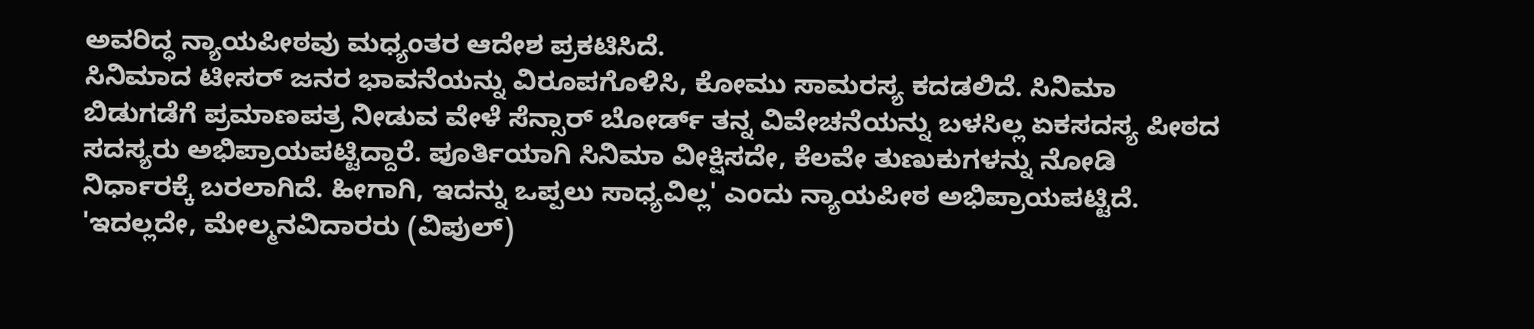ಅವರಿದ್ಧ ನ್ಯಾಯಪೀಠವು ಮಧ್ಯಂತರ ಆದೇಶ ಪ್ರಕಟಿಸಿದೆ.
ಸಿನಿಮಾದ ಟೀಸರ್ ಜನರ ಭಾವನೆಯನ್ನು ವಿರೂಪಗೊಳಿಸಿ, ಕೋಮು ಸಾಮರಸ್ಯ ಕದಡಲಿದೆ. ಸಿನಿಮಾ ಬಿಡುಗಡೆಗೆ ಪ್ರಮಾಣಪತ್ರ ನೀಡುವ ವೇಳೆ ಸೆನ್ಸಾರ್ ಬೋರ್ಡ್ ತನ್ನ ವಿವೇಚನೆಯನ್ನು ಬಳಸಿಲ್ಲ ಏಕಸದಸ್ಯ ಪೀಠದ ಸದಸ್ಯರು ಅಭಿಪ್ರಾಯಪಟ್ಟಿದ್ದಾರೆ. ಪೂರ್ತಿಯಾಗಿ ಸಿನಿಮಾ ವೀಕ್ಷಿಸದೇ, ಕೆಲವೇ ತುಣುಕುಗಳನ್ನು ನೋಡಿ ನಿರ್ಧಾರಕ್ಕೆ ಬರಲಾಗಿದೆ. ಹೀಗಾಗಿ, ಇದನ್ನು ಒಪ್ಪಲು ಸಾಧ್ಯವಿಲ್ಲ' ಎಂದು ನ್ಯಾಯಪೀಠ ಅಭಿಪ್ರಾಯಪಟ್ಟಿದೆ.
'ಇದಲ್ಲದೇ, ಮೇಲ್ಮನವಿದಾರರು (ವಿಪುಲ್)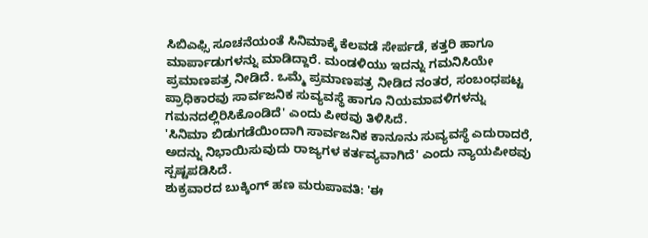ಸಿಬಿಎಫ್ಸಿ ಸೂಚನೆಯಂತೆ ಸಿನಿಮಾಕ್ಕೆ ಕೆಲವಡೆ ಸೇರ್ಪಡೆ, ಕತ್ತರಿ ಹಾಗೂ ಮಾರ್ಪಾಡುಗಳನ್ನು ಮಾಡಿದ್ದಾರೆ. ಮಂಡಳಿಯು ಇದನ್ನು ಗಮನಿಸಿಯೇ ಪ್ರಮಾಣಪತ್ರ ನೀಡಿದೆ. ಒಮ್ಮೆ ಪ್ರಮಾಣಪತ್ರ ನೀಡಿದ ನಂತರ, ಸಂಬಂಧಪಟ್ಟ ಪ್ರಾಧಿಕಾರವು ಸಾರ್ವಜನಿಕ ಸುವ್ಯವಸ್ಥೆ ಹಾಗೂ ನಿಯಮಾವಳಿಗಳನ್ನು ಗಮನದಲ್ಲಿರಿಸಿಕೊಂಡಿದೆ' ಎಂದು ಪೀಠವು ತಿಳಿಸಿದೆ.
'ಸಿನಿಮಾ ಬಿಡುಗಡೆಯಿಂದಾಗಿ ಸಾರ್ವಜನಿಕ ಕಾನೂನು ಸುವ್ಯವಸ್ಥೆ ಎದುರಾದರೆ, ಅದನ್ನು ನಿಭಾಯಿಸುವುದು ರಾಜ್ಯಗಳ ಕರ್ತವ್ಯವಾಗಿದೆ' ಎಂದು ನ್ಯಾಯಪೀಠವು ಸ್ಪಷ್ಟಪಡಿಸಿದೆ.
ಶುಕ್ರವಾರದ ಬುಕ್ಕಿಂಗ್ ಹಣ ಮರುಪಾವತಿ: 'ಈ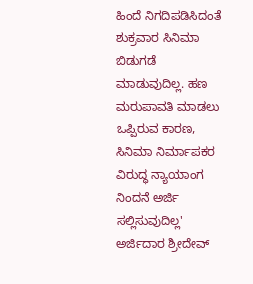ಹಿಂದೆ ನಿಗದಿಪಡಿಸಿದಂತೆ ಶುಕ್ರವಾರ ಸಿನಿಮಾ ಬಿಡುಗಡೆ ಮಾಡುವುದಿಲ್ಲ. ಹಣ ಮರುಪಾವತಿ ಮಾಡಲು ಒಪ್ಪಿರುವ ಕಾರಣ, ಸಿನಿಮಾ ನಿರ್ಮಾಪಕರ ವಿರುದ್ಧ ನ್ಯಾಯಾಂಗ ನಿಂದನೆ ಅರ್ಜಿ ಸಲ್ಲಿಸುವುದಿಲ್ಲ' ಅರ್ಜಿದಾರ ಶ್ರೀದೇವ್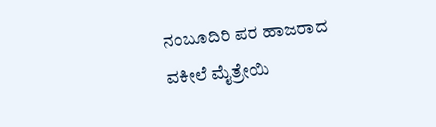ನಂಬೂದಿರಿ ಪರ ಹಾಜರಾದ ವಕೀಲೆ ಮೈತ್ರೇಯಿ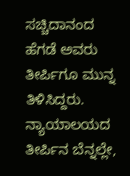ಸಚ್ಚಿದಾನಂದ ಹೆಗಡೆ ಅವರು ತೀರ್ಪಿಗೂ ಮುನ್ನ ತಿಳಿಸಿದ್ದರು.
ನ್ಯಾಯಾಲಯದ ತೀರ್ಪಿನ ಬೆನ್ನಲ್ಲೇ,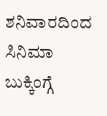ಶನಿವಾರದಿಂದ ಸಿನಿಮಾ ಬುಕ್ಕಿಂಗ್ಗೆ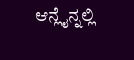ಆನ್ಲೈನ್ನಲ್ಲಿ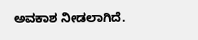ಅವಕಾಶ ನೀಡಲಾಗಿದೆ.